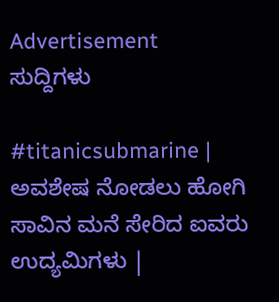Advertisement
ಸುದ್ದಿಗಳು

#titanicsubmarine | ಅವಶೇಷ ನೋಡಲು ಹೋಗಿ ಸಾವಿನ ಮನೆ ಸೇರಿದ ಐವರು ಉದ್ಯಮಿಗಳು |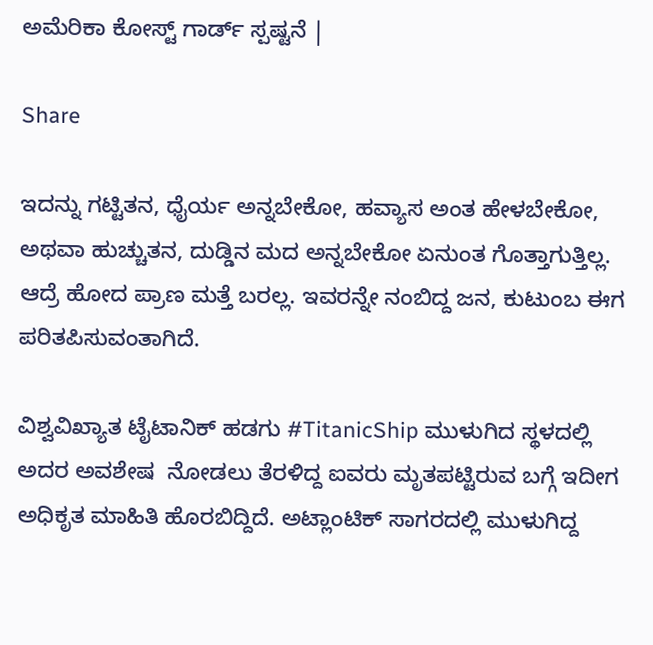ಅಮೆರಿಕಾ ಕೋಸ್ಟ್ ಗಾರ್ಡ್ ಸ್ಪಷ್ಟನೆ |

Share

ಇದನ್ನು ಗಟ್ಟಿತನ, ಧೈರ್ಯ ಅನ್ನಬೇಕೋ, ಹವ್ಯಾಸ ಅಂತ ಹೇಳಬೇಕೋ, ಅಥವಾ ಹುಚ್ಚುತನ, ದುಡ್ಡಿನ ಮದ ಅನ್ನಬೇಕೋ ಏನುಂತ ಗೊತ್ತಾಗುತ್ತಿಲ್ಲ. ಆದ್ರೆ ಹೋದ ಪ್ರಾಣ ಮತ್ತೆ ಬರಲ್ಲ. ಇವರನ್ನೇ ನಂಬಿದ್ದ ಜನ, ಕುಟುಂಬ ಈಗ ಪರಿತಪಿಸುವಂತಾಗಿದೆ.

ವಿಶ್ವವಿಖ್ಯಾತ ಟೈಟಾನಿಕ್ ಹಡಗು #TitanicShip ಮುಳುಗಿದ ಸ್ಥಳದಲ್ಲಿ ಅದರ ಅವಶೇಷ  ನೋಡಲು ತೆರಳಿದ್ದ ಐವರು ಮೃತಪಟ್ಟಿರುವ ಬಗ್ಗೆ ಇದೀಗ ಅಧಿಕೃತ ಮಾಹಿತಿ ಹೊರಬಿದ್ದಿದೆ. ಅಟ್ಲಾಂಟಿಕ್ ಸಾಗರದಲ್ಲಿ ಮುಳುಗಿದ್ದ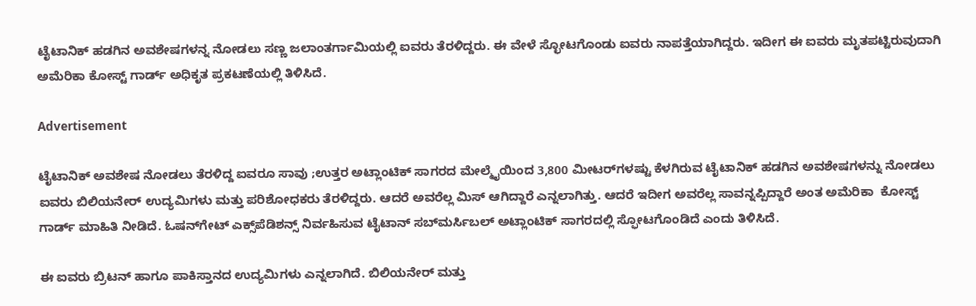ಟೈಟಾನಿಕ್ ಹಡಗಿನ ಅವಶೇಷಗಳನ್ನ ನೋಡಲು ಸಣ್ಣ ಜಲಾಂತರ್ಗಾಮಿಯಲ್ಲಿ ಐವರು ತೆರಳಿದ್ದರು. ಈ ವೇಳೆ ಸ್ಛೋಟಗೊಂಡು ಐವರು ನಾಪತ್ತೆಯಾಗಿದ್ದರು. ಇದೀಗ ಈ ಐವರು ಮೃತಪಟ್ಟಿರುವುದಾಗಿ ಅಮೆರಿಕಾ ಕೋಸ್ಟ್ ಗಾರ್ಡ್ ಅಧಿಕೃತ ಪ್ರಕಟಣೆಯಲ್ಲಿ ತಿಳಿಸಿದೆ.

Advertisement

ಟೈಟಾನಿಕ್ ಅವಶೇಷ ನೋಡಲು ತೆರಳಿದ್ದ ಐವರೂ ಸಾವು ;ಉತ್ತರ ಅಟ್ಲಾಂಟಿಕ್ ಸಾಗರದ ಮೇಲ್ಮೈಯಿಂದ 3,800 ಮೀಟರ್‌ಗಳಷ್ಟು ಕೆಳಗಿರುವ ಟೈಟಾನಿಕ್ ಹಡಗಿನ ಅವಶೇಷಗಳನ್ನು ನೋಡಲು ಐವರು ಬಿಲಿಯನೇರ್‌ ಉದ್ಯಮಿಗಳು ಮತ್ತು ಪರಿಶೋಧಕರು ತೆರಳಿದ್ದರು. ಆದರೆ ಅವರೆಲ್ಲ ಮಿಸ್ ಆಗಿದ್ದಾರೆ ಎನ್ನಲಾಗಿತ್ತು. ಆದರೆ ಇದೀಗ ಅವರೆಲ್ಲ ಸಾವನ್ನಪ್ಪಿದ್ದಾರೆ ಅಂತ ಅಮೆರಿಕಾ  ಕೋಸ್ಟ್ ಗಾರ್ಡ್ ಮಾಹಿತಿ ನೀಡಿದೆ. ಓಷನ್‌ಗೇಟ್ ಎಕ್ಸ್‌ಪೆಡಿಶನ್ಸ್ ನಿರ್ವಹಿಸುವ ಟೈಟಾನ್ ಸಬ್‌ಮರ್ಸಿಬಲ್ ಅಟ್ಲಾಂಟಿಕ್ ಸಾಗರದಲ್ಲಿ ಸ್ಫೋಟಗೊಂಡಿದೆ ಎಂದು ತಿಳಿಸಿದೆ.

ಈ ಐವರು ಬ್ರಿಟನ್ ಹಾಗೂ ಪಾಕಿಸ್ತಾನದ ಉದ್ಯಮಿಗಳು ಎನ್ನಲಾಗಿದೆ. ಬಿಲಿಯನೇರ್ ಮತ್ತು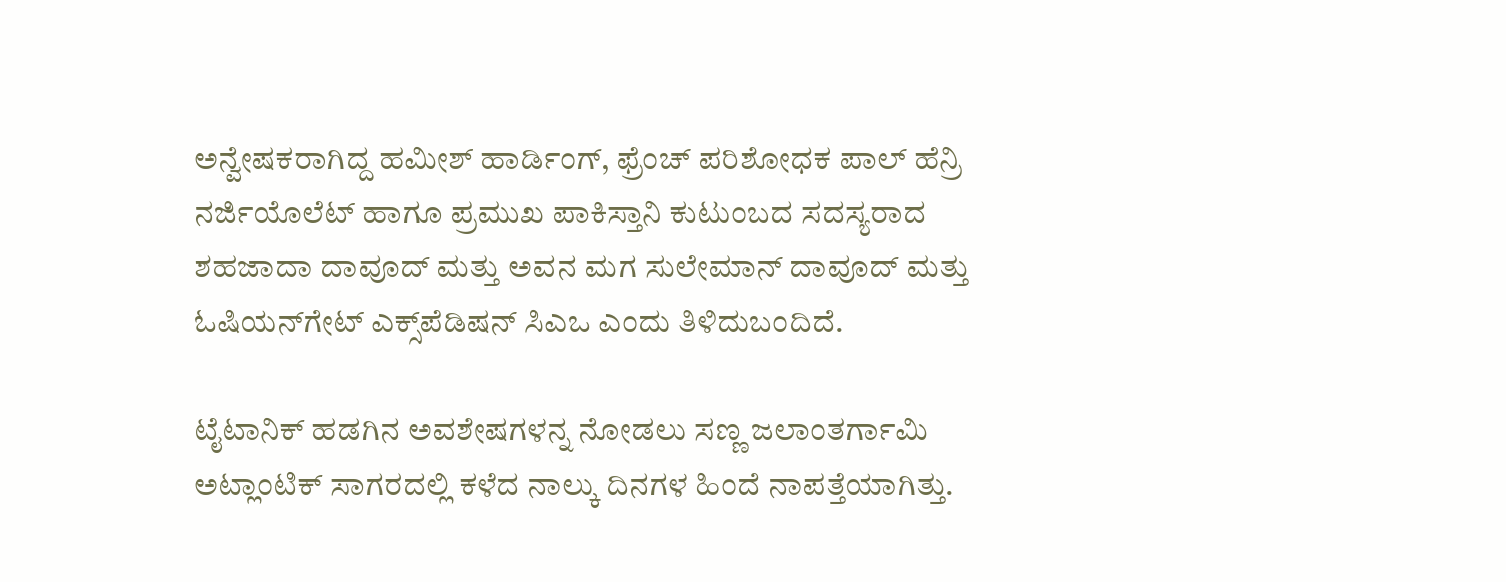ಅನ್ವೇಷಕರಾಗಿದ್ದ ಹಮೀಶ್ ಹಾರ್ಡಿಂಗ್, ಫ್ರೆಂಚ್ ಪರಿಶೋಧಕ ಪಾಲ್ ಹೆನ್ರಿ ನರ್ಜಿಯೊಲೆಟ್ ಹಾಗೂ ಪ್ರಮುಖ ಪಾಕಿಸ್ತಾನಿ ಕುಟುಂಬದ ಸದಸ್ಯರಾದ ಶಹಜಾದಾ ದಾವೂದ್ ಮತ್ತು ಅವನ ಮಗ ಸುಲೇಮಾನ್ ದಾವೂದ್ ಮತ್ತು  ಓಷಿಯನ್‌ಗೇಟ್ ಎಕ್ಸ್‌ಪೆಡಿಷನ್ ಸಿಎಒ ಎಂದು ತಿಳಿದುಬಂದಿದೆ.

ಟೈಟಾನಿಕ್ ಹಡಗಿನ ಅವಶೇಷಗಳನ್ನ ನೋಡಲು ಸಣ್ಣ ಜಲಾಂತರ್ಗಾಮಿ ಅಟ್ಲಾಂಟಿಕ್ ಸಾಗರದಲ್ಲಿ ಕಳೆದ ನಾಲ್ಕು ದಿನಗಳ ಹಿಂದೆ ನಾಪತ್ತೆಯಾಗಿತ್ತು.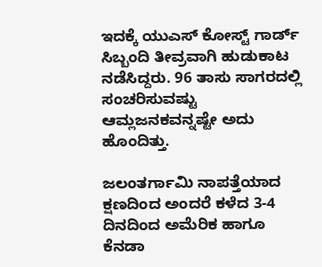ಇದಕ್ಕೆ ಯುಎಸ್ ಕೋಸ್ಟ್ ಗಾರ್ಡ್ ಸಿಬ್ಬಂದಿ ತೀವ್ರವಾಗಿ ಹುಡುಕಾಟ ನಡೆಸಿದ್ದರು. 96 ತಾಸು ಸಾಗರದಲ್ಲಿ ಸಂಚರಿಸುವಷ್ಟು ಆಮ್ಲಜನಕವನ್ನಷ್ಟೇ ಅದು ಹೊಂದಿತ್ತು.

ಜಲಂತರ್ಗಾಮಿ ನಾಪತ್ತೆಯಾದ ಕ್ಷಣದಿಂದ ಅಂದರೆ ಕಳೆದ 3-4 ದಿನದಿಂದ ಅಮೆರಿಕ ಹಾಗೂ ಕೆನಡಾ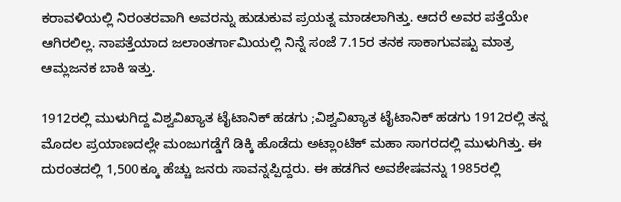ಕರಾವಳಿಯಲ್ಲಿ ನಿರಂತರವಾಗಿ ಅವರನ್ನು ಹುಡುಕುವ ಪ್ರಯತ್ನ ಮಾಡಲಾಗಿತ್ತು. ಆದರೆ ಅವರ ಪತ್ತೆಯೇ ಆಗಿರಲಿಲ್ಲ. ನಾಪತ್ತೆಯಾದ ಜಲಾಂತರ್ಗಾಮಿಯಲ್ಲಿ ನಿನ್ನೆ ಸಂಜೆ 7.15ರ ತನಕ ಸಾಕಾಗುವಷ್ಟು ಮಾತ್ರ ಆಮ್ಲಜನಕ ಬಾಕಿ ಇತ್ತು.

1912ರಲ್ಲಿ ಮುಳುಗಿದ್ದ ವಿಶ್ವವಿಖ್ಯಾತ ಟೈಟಾನಿಕ್ ಹಡಗು ;ವಿಶ್ವವಿಖ್ಯಾತ ಟೈಟಾನಿಕ್ ಹಡಗು 1912ರಲ್ಲಿ ತನ್ನ ಮೊದಲ ಪ್ರಯಾಣದಲ್ಲೇ ಮಂಜುಗಡ್ಡೆಗೆ ಡಿಕ್ಕಿ ಹೊಡೆದು ಅಟ್ಲಾಂಟಿಕ್ ಮಹಾ ಸಾಗರದಲ್ಲಿ ಮುಳುಗಿತ್ತು. ಈ ದುರಂತದಲ್ಲಿ 1,500ಕ್ಕೂ ಹೆಚ್ಚು ಜನರು ಸಾವನ್ನಪ್ಪಿದ್ದರು. ಈ ಹಡಗಿನ ಅವಶೇಷವನ್ನು 1985ರಲ್ಲಿ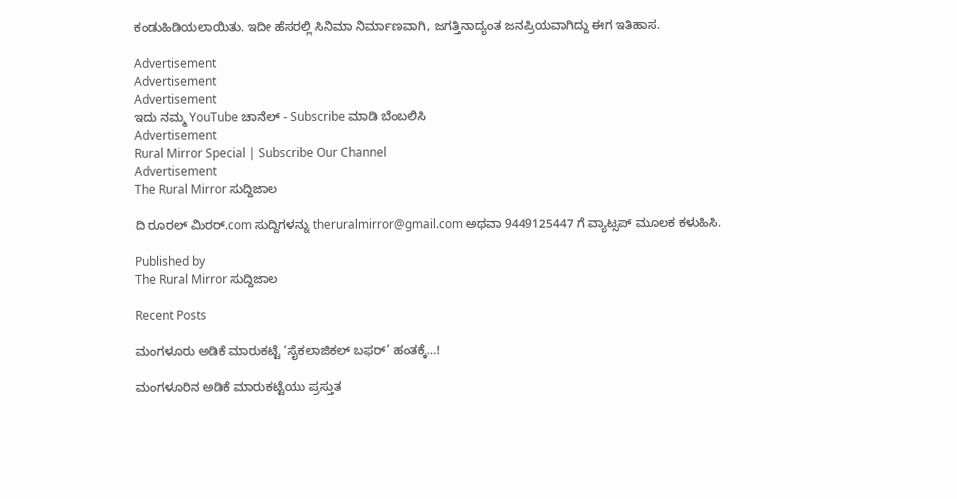ಕಂಡುಹಿಡಿಯಲಾಯಿತು. ಇದೀ ಹೆಸರಲ್ಲಿ ಸಿನಿಮಾ ನಿರ್ಮಾಣವಾಗಿ, ಜಗತ್ತಿನಾದ್ಯಂತ ಜನಪ್ರಿಯವಾಗಿದ್ದು ಈಗ ಇತಿಹಾಸ.

Advertisement
Advertisement
Advertisement
ಇದು ನಮ್ಮ YouTube ಚಾನೆಲ್ - Subscribe ಮಾಡಿ ಬೆಂಬಲಿಸಿ
Advertisement
Rural Mirror Special | Subscribe Our Channel
Advertisement
The Rural Mirror ಸುದ್ದಿಜಾಲ

ದಿ ರೂರಲ್‌ ಮಿರರ್.com ಸುದ್ದಿಗಳನ್ನು ‌theruralmirror@gmail.com ಅಥವಾ 9449125447 ಗೆ ವ್ಯಾಟ್ಸಪ್ ಮೂಲಕ ಕಳುಹಿಸಿ.

Published by
The Rural Mirror ಸುದ್ದಿಜಾಲ

Recent Posts

ಮಂಗಳೂರು ಅಡಿಕೆ ಮಾರುಕಟ್ಟೆ ‘ಸೈಕಲಾಜಿಕಲ್ ಬಫರ್’ ಹಂತಕ್ಕೆ…!

ಮಂಗಳೂರಿನ ಅಡಿಕೆ ಮಾರುಕಟ್ಟೆಯು ಪ್ರಸ್ತುತ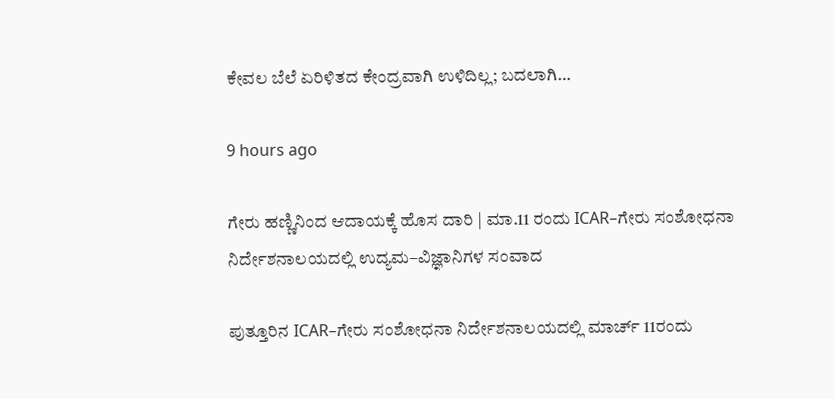ಕೇವಲ ಬೆಲೆ ಏರಿಳಿತದ ಕೇಂದ್ರವಾಗಿ ಉಳಿದಿಲ್ಲ; ಬದಲಾಗಿ…

9 hours ago

ಗೇರು ಹಣ್ಣಿನಿಂದ ಆದಾಯಕ್ಕೆ ಹೊಸ ದಾರಿ | ಮಾ.11 ರಂದು ICAR–ಗೇರು ಸಂಶೋಧನಾ ನಿರ್ದೇಶನಾಲಯದಲ್ಲಿ ಉದ್ಯಮ–ವಿಜ್ಞಾನಿಗಳ ಸಂವಾದ

ಪುತ್ತೂರಿನ ICAR–ಗೇರು ಸಂಶೋಧನಾ ನಿರ್ದೇಶನಾಲಯದಲ್ಲಿ ಮಾರ್ಚ್‌ 11ರಂದು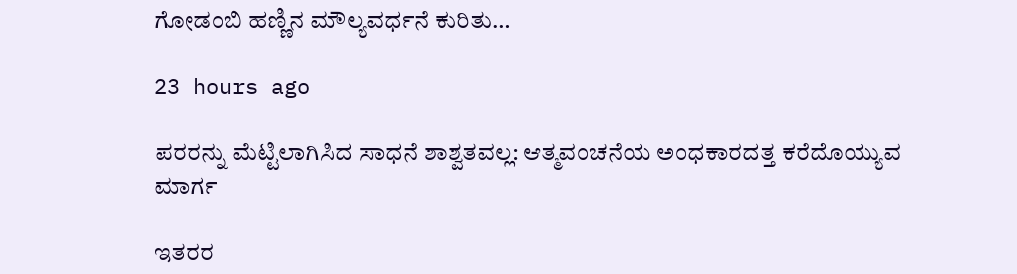ಗೋಡಂಬಿ ಹಣ್ಣಿನ ಮೌಲ್ಯವರ್ಧನೆ ಕುರಿತು…

23 hours ago

ಪರರನ್ನು ಮೆಟ್ಟಿಲಾಗಿಸಿದ ಸಾಧನೆ ಶಾಶ್ವತವಲ್ಲ: ಆತ್ಮವಂಚನೆಯ ಅಂಧಕಾರದತ್ತ ಕರೆದೊಯ್ಯುವ ಮಾರ್ಗ

ಇತರರ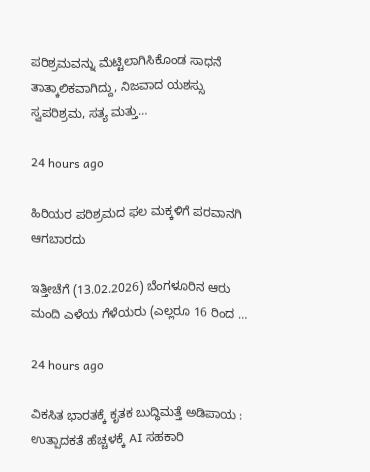ಪರಿಶ್ರಮವನ್ನು ಮೆಟ್ಟಿಲಾಗಿಸಿಕೊಂಡ ಸಾಧನೆ ತಾತ್ಕಾಲಿಕವಾಗಿದ್ದು, ನಿಜವಾದ ಯಶಸ್ಸು ಸ್ವಪರಿಶ್ರಮ, ಸತ್ಯ ಮತ್ತು…

24 hours ago

ಹಿರಿಯರ ಪರಿಶ್ರಮದ ಫಲ ಮಕ್ಕಳಿಗೆ ಪರವಾನಗಿ ಆಗಬಾರದು

ಇತ್ತೀಚೆಗೆ (13.02.2026) ಬೆಂಗಳೂರಿನ ಆರು ಮಂದಿ ಎಳೆಯ ಗೆಳೆಯರು (ಎಲ್ಲರೂ 16 ರಿಂದ …

24 hours ago

ವಿಕಸಿತ ಭಾರತಕ್ಕೆ ಕೃತಕ ಬುದ್ಧಿಮತ್ತೆ ಅಡಿಪಾಯ : ಉತ್ಪಾದಕತೆ ಹೆಚ್ಚಳಕ್ಕೆ AI ಸಹಕಾರಿ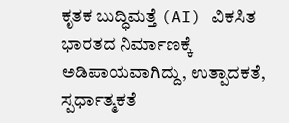ಕೃತಕ ಬುದ್ಧಿಮತ್ತೆ (AI) ವಿಕಸಿತ ಭಾರತದ ನಿರ್ಮಾಣಕ್ಕೆ ಅಡಿಪಾಯವಾಗಿದ್ದು, ಉತ್ಪಾದಕತೆ, ಸ್ಪರ್ಧಾತ್ಮಕತೆ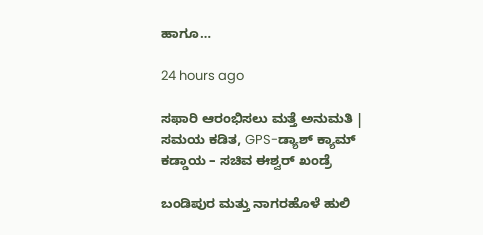ಹಾಗೂ…

24 hours ago

ಸಫಾರಿ ಆರಂಭಿಸಲು ಮತ್ತೆ ಅನುಮತಿ | ಸಮಯ ಕಡಿತ, GPS-ಡ್ಯಾಶ್ ಕ್ಯಾಮ್ ಕಡ್ಡಾಯ – ಸಚಿವ ಈಶ್ವರ್ ಖಂಡ್ರೆ

ಬಂಡಿಪುರ ಮತ್ತು ನಾಗರಹೊಳೆ ಹುಲಿ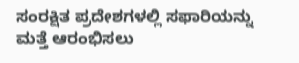ಸಂರಕ್ಷಿತ ಪ್ರದೇಶಗಳಲ್ಲಿ ಸಫಾರಿಯನ್ನು ಮತ್ತೆ ಆರಂಭಿಸಲು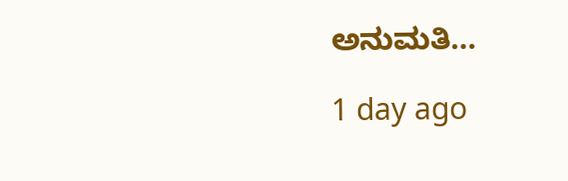ಅನುಮತಿ…

1 day ago